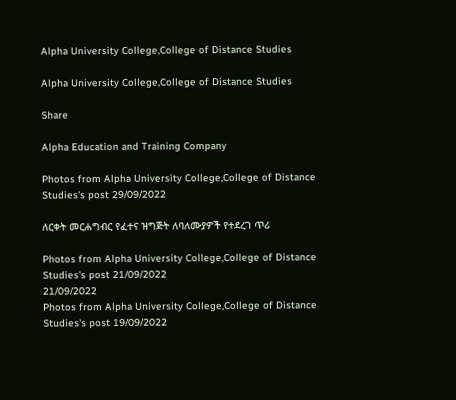Alpha University College,College of Distance Studies

Alpha University College,College of Distance Studies

Share

Alpha Education and Training Company

Photos from Alpha University College,College of Distance Studies's post 29/09/2022

ለርቀት መርሐግብር የፈተና ዝግጅት ለባለሙያዎች የተደረገ ጥሪ

Photos from Alpha University College,College of Distance Studies's post 21/09/2022
21/09/2022
Photos from Alpha University College,College of Distance Studies's post 19/09/2022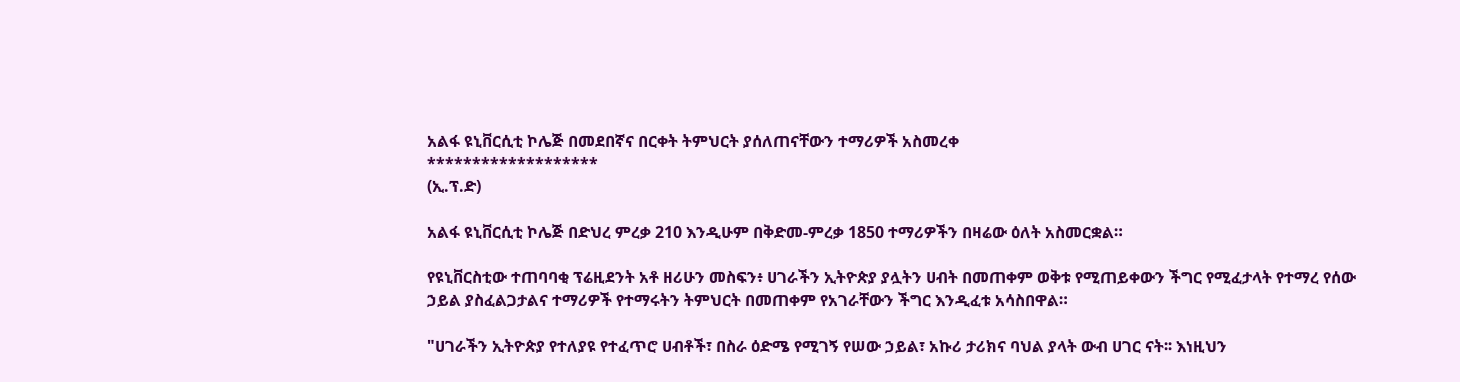አልፋ ዩኒቨርሲቲ ኮሌጅ በመደበኛና በርቀት ትምህርት ያሰለጠናቸውን ተማሪዎች አስመረቀ
*******************
(ኢ.ፕ.ድ)

አልፋ ዩኒቨርሲቲ ኮሌጅ በድህረ ምረቃ 210 እንዲሁም በቅድመ-ምረቃ 1850 ተማሪዎችን በዛሬው ዕለት አስመርቋል።

የዩኒቨርስቲው ተጠባባቂ ፕሬዚደንት አቶ ዘሪሁን መስፍን፥ ሀገራችን ኢትዮጵያ ያሏትን ሀብት በመጠቀም ወቅቱ የሚጠይቀውን ችግር የሚፈታላት የተማረ የሰው ኃይል ያስፈልጋታልና ተማሪዎች የተማሩትን ትምህርት በመጠቀም የአገራቸውን ችግር እንዲፈቱ አሳስበዋል።

"ሀገራችን ኢትዮጵያ የተለያዩ የተፈጥሮ ሀብቶች፣ በስራ ዕድሜ የሚገኝ የሠው ኃይል፣ አኩሪ ታሪክና ባህል ያላት ውብ ሀገር ናት፡፡ እነዚህን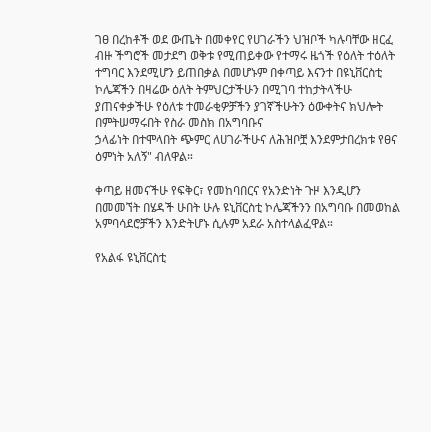ገፀ በረከቶች ወደ ውጤት በመቀየር የሀገራችን ህዝቦች ካሉባቸው ዘርፈ ብዙ ችግሮች መታደግ ወቅቱ የሚጠይቀው የተማሩ ዜጎች የዕለት ተዕለት ተግባር እንደሚሆን ይጠበቃል በመሆኑም በቀጣይ እናንተ በዩኒቨርስቲ ኮሌጃችን በዛሬው ዕለት ትምህርታችሁን በሚገባ ተከታትላችሁ ያጠናቀቃችሁ የዕለቱ ተመራቂዎቻችን ያገኛችሁትን ዕውቀትና ክህሎት በምትሠማሩበት የስራ መስክ በአግባቡና
ኃላፊነት በተሞላበት ጭምር ለሀገራችሁና ለሕዝቦቿ እንደምታበረክቱ የፀና ዕምነት አለኝ" ብለዋል።

ቀጣይ ዘመናችሁ የፍቅር፣ የመከባበርና የአንድነት ጉዞ እንዲሆን በመመኘት በሄዳች ሁበት ሁሉ ዩኒቨርስቲ ኮሌጃችንን በአግባቡ በመወከል አምባሳደሮቻችን እንድትሆኑ ሲሉም አደራ አስተላልፈዋል።

የአልፋ ዩኒቨርስቲ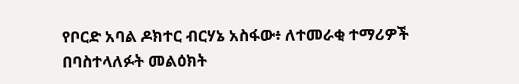የቦርድ አባል ዶክተር ብርሃኔ አስፋው፥ ለተመራቂ ተማሪዎች በባስተላለፉት መልዕክት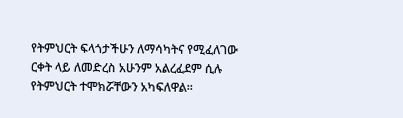የትምህርት ፍላጎታችሁን ለማሳካትና የሚፈለገው ርቀት ላይ ለመድረስ አሁንም አልረፈደም ሲሉ የትምህርት ተሞክሯቸውን አካፍለዋል።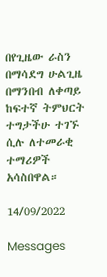በየጊዜው ራስን በማሳደግ ሁልጊዜ በማንበብ ለቀጣይ ከፍተኛ ትምህርት ተግታችሁ ተገኙ ሲሉ ለተመራቂ ተማሪዎች አሳስበዋል።

14/09/2022

Messages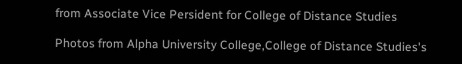from Associate Vice Persident for College of Distance Studies

Photos from Alpha University College,College of Distance Studies's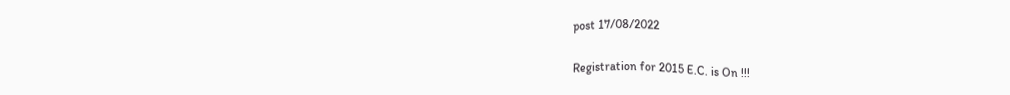post 17/08/2022

Registration for 2015 E.C. is On !!!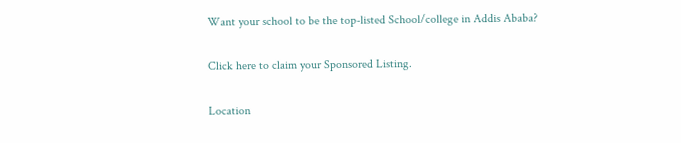Want your school to be the top-listed School/college in Addis Ababa?

Click here to claim your Sponsored Listing.

Location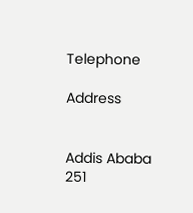Telephone

Address


Addis Ababa
251